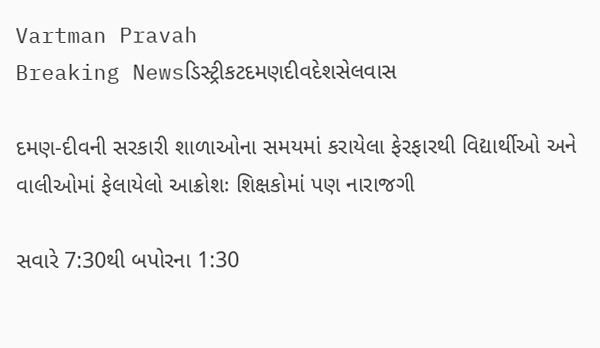Vartman Pravah
Breaking Newsડિસ્ટ્રીકટદમણદીવદેશસેલવાસ

દમણ-દીવની સરકારી શાળાઓના સમયમાં કરાયેલા ફેરફારથી વિદ્યાર્થીઓ અને વાલીઓમાં ફેલાયેલો આક્રોશઃ શિક્ષકોમાં પણ નારાજગી

સવારે 7:30થી બપોરના 1:30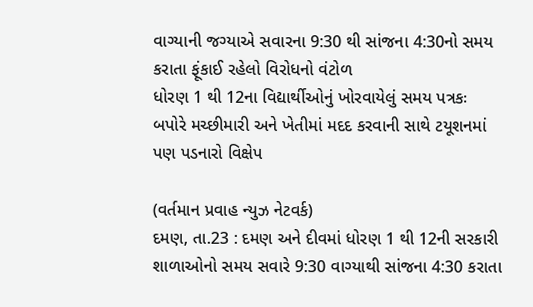વાગ્‍યાની જગ્‍યાએ સવારના 9:30 થી સાંજના 4:30નો સમય કરાતા ફૂંકાઈ રહેલો વિરોધનો વંટોળ
ધોરણ 1 થી 12ના વિદ્યાર્થીઓનું ખોરવાયેલું સમય પત્રકઃ બપોરે મચ્‍છીમારી અને ખેતીમાં મદદ કરવાની સાથે ટયૂશનમાં પણ પડનારો વિક્ષેપ

(વર્તમાન પ્રવાહ ન્‍યુઝ નેટવર્ક)
દમણ, તા.23 : દમણ અને દીવમાં ધોરણ 1 થી 12ની સરકારી શાળાઓનો સમય સવારે 9:30 વાગ્‍યાથી સાંજના 4:30 કરાતા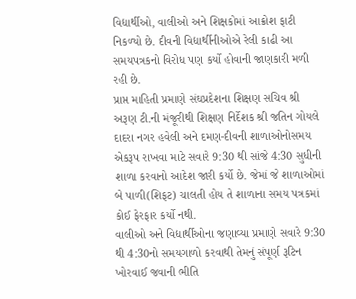વિદ્યાર્થીઓ, વાલીઓ અને શિક્ષકોમાં આક્રોશ ફાટી નિકળ્‍યો છે. દીવની વિદ્યાર્થીનીઓએ રેલી કાઢી આ સમયપત્રકનો વિરોધ પણ કર્યો હોવાની જાણકારી મળી રહી છે.
પ્રાપ્ત માહિતી પ્રમાણે સંઘપ્રદેશના શિક્ષણ સચિવ શ્રી અરૂણ ટી.ની મંજૂરીથી શિક્ષણ નિર્દેશક શ્રી જતિન ગોયલે દાદરા નગર હવેલી અને દમણ-દીવની શાળાઓનોસમય એકરૂપ રાખવા માટે સવારે 9:30 થી સાંજે 4:30 સુધીની શાળા કરવાનો આદેશ જારી કર્યો છે. જેમાં જે શાળાઓમાં બે પાળી(શિફટ) ચાલતી હોય તે શાળાના સમય પત્રકમાં કોઈ ફેરફાર કર્યો નથી.
વાલીઓ અને વિદ્યાર્થીઓના જણાવ્‍યા પ્રમાણે સવારે 9:30 થી 4:30નો સમયગાળો કરવાથી તેમનું સંપૂર્ણ રૂટિન ખોરવાઈ જવાની ભીતિ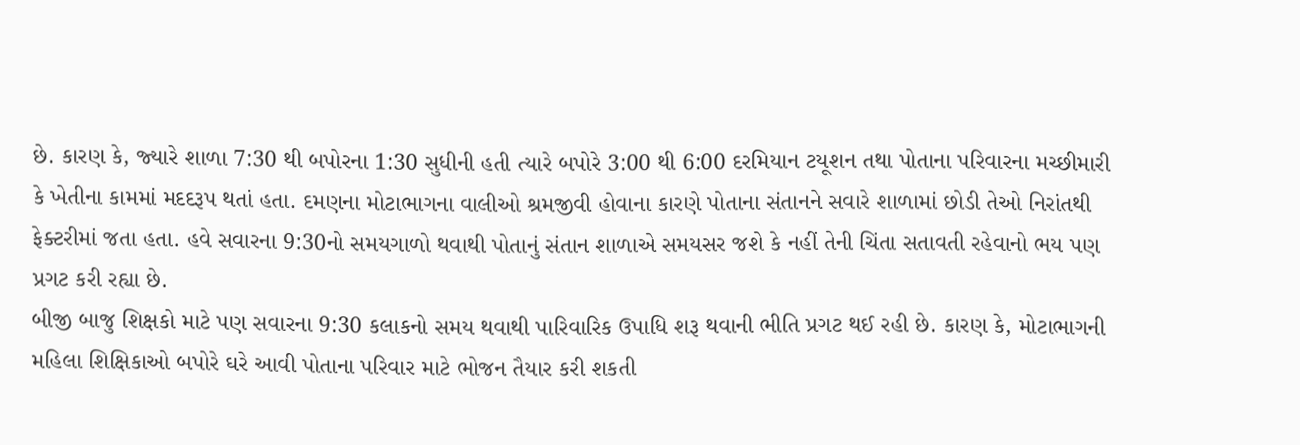છે. કારણ કે, જ્‍યારે શાળા 7:30 થી બપોરના 1:30 સુધીની હતી ત્‍યારે બપોરે 3:00 થી 6:00 દરમિયાન ટયૂશન તથા પોતાના પરિવારના મચ્‍છીમારી કે ખેતીના કામમાં મદદરૂપ થતાં હતા. દમણના મોટાભાગના વાલીઓ શ્રમજીવી હોવાના કારણે પોતાના સંતાનને સવારે શાળામાં છોડી તેઓ નિરાંતથી ફેક્‍ટરીમાં જતા હતા. હવે સવારના 9:30નો સમયગાળો થવાથી પોતાનું સંતાન શાળાએ સમયસર જશે કે નહીં તેની ચિંતા સતાવતી રહેવાનો ભય પણ પ્રગટ કરી રહ્યા છે.
બીજી બાજુ શિક્ષકો માટે પણ સવારના 9:30 કલાકનો સમય થવાથી પારિવારિક ઉપાધિ શરૂ થવાની ભીતિ પ્રગટ થઈ રહી છે. કારણ કે, મોટાભાગની મહિલા શિક્ષિકાઓ બપોરે ઘરે આવી પોતાના પરિવાર માટે ભોજન તૈયાર કરી શકતી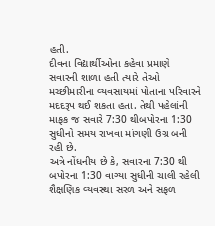હતી.
દીવના વિદ્યાર્થીઓના કહેવા પ્રમાણે સવારની શાળા હતી ત્‍યારે તેઓ મચ્‍છીમારીના વ્‍યવસાયમાં પોતાના પરિવારને મદદરૂપ થઈ શકતા હતા. તેથી પહેલાંની માફક જ સવારે 7:30 થીબપોરના 1:30 સુધીનો સમય રાખવા માંગણી ઉગ્ર બની રહી છે.
અત્રે નોંધનીય છે કે, સવારના 7:30 થી બપોરના 1:30 વાગ્‍યા સુધીની ચાલી રહેલી શૈક્ષણિક વ્‍યવસ્‍થા સરળ અને સફળ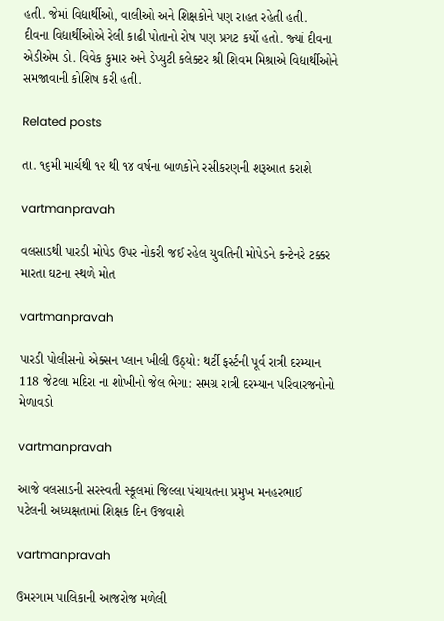હતી. જેમાં વિદ્યાર્થીઓ, વાલીઓ અને શિક્ષકોને પણ રાહત રહેતી હતી.
દીવના વિદ્યાર્થીઓએ રેલી કાઢી પોતાનો રોષ પણ પ્રગટ કર્યો હતો. જ્‍યાં દીવના એડીએમ ડો. વિવેક કુમાર અને ડેપ્‍યુટી કલેક્‍ટર શ્રી શિવમ મિશ્રાએ વિદ્યાર્થીઓને સમજાવાની કોશિષ કરી હતી.

Related posts

તા. ૧૬મી માર્ચથી ૧૨ થી ૧૪ વર્ષના બાળકોને રસીકરણની શરૂઆત કરાશે

vartmanpravah

વલસાડથી પારડી મોપેડ ઉપર નોકરી જઈ રહેલ યુવતિની મોપેડને કન્‍ટેનરે ટક્કર મારતા ઘટના સ્‍થળે મોત

vartmanpravah

પારડી પોલીસનો એક્‍સન પ્‍લાન ખીલી ઉઠ્‍યો: થર્ટી ફર્સ્ટની પૂર્વ રાત્રી દરમ્‍યાન 118 જેટલા મદિરા ના શોખીનો જેલ ભેગા: સમગ્ર રાત્રી દરમ્‍યાન પરિવારજનોનો મેળાવડો

vartmanpravah

આજે વલસાડની સરસ્‍વતી સ્‍કૂલમાં જિલ્લા પંચાયતના પ્રમુખ મનહરભાઈ પટેલની અધ્‍યક્ષતામાં શિક્ષક દિન ઉજવાશે

vartmanpravah

ઉમરગામ પાલિકાની આજરોજ મળેલી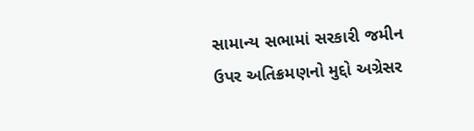સામાન્‍ય સભામાં સરકારી જમીન ઉપર અતિક્રમણનો મુદ્દો અગ્રેસર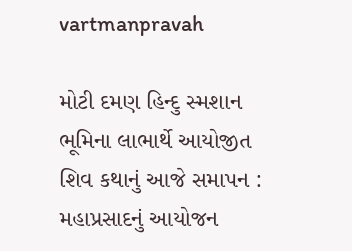vartmanpravah

મોટી દમણ હિન્‍દુ સ્‍મશાન ભૂમિના લાભાર્થે આયોજીત શિવ કથાનું આજે સમાપન : મહાપ્રસાદનું આયોજન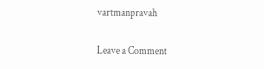vartmanpravah

Leave a Comment